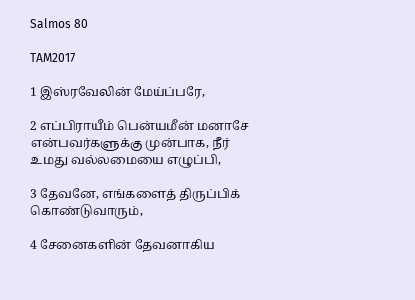Salmos 80

TAM2017

1 இஸ்ரவேலின் மேய்ப்பரே,

2 எப்பிராயீம் பென்யமீன் மனாசே என்பவர்களுக்கு முன்பாக, நீர் உமது வல்லமையை எழுப்பி,

3 தேவனே, எங்களைத் திருப்பிக் கொண்டுவாரும்,

4 சேனைகளின் தேவனாகிய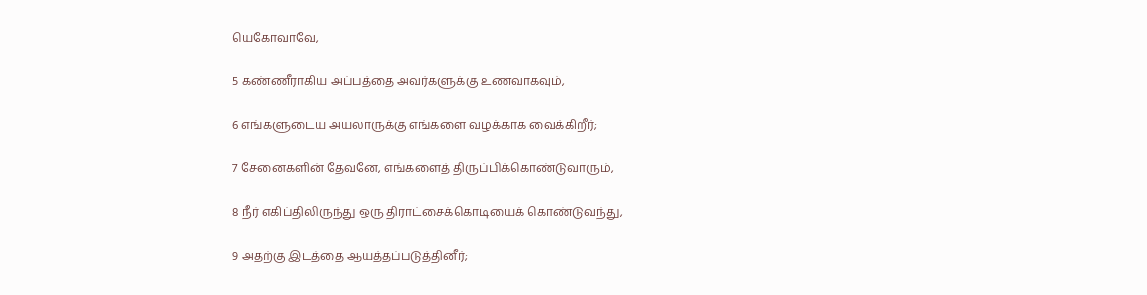யெகோவாவே,

5 கண்ணீராகிய அப்பத்தை அவர்களுக்கு உணவாகவும்,

6 எங்களுடைய அயலாருக்கு எங்களை வழக்காக வைக்கிறீர்;

7 சேனைகளின் தேவனே, எங்களைத் திருப்பிக்கொண்டுவாரும்,

8 நீர் எகிப்திலிருந்து ஒரு திராட்சைக்கொடியைக் கொண்டுவந்து,

9 அதற்கு இடத்தை ஆயத்தப்படுத்தினீர்;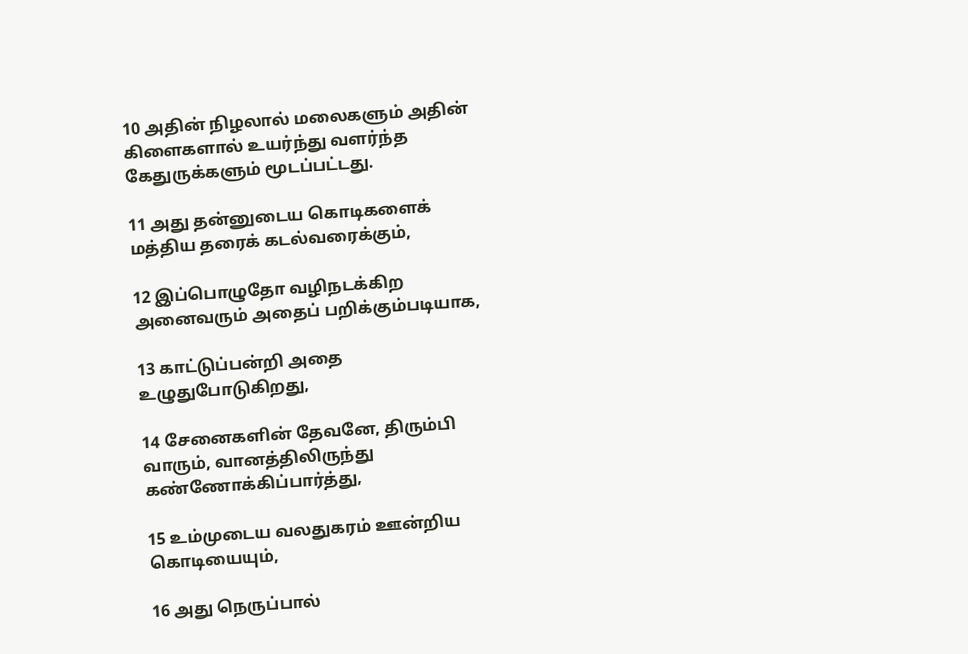10 அதின் நிழலால் மலைகளும் அதின் கிளைகளால் உயர்ந்து வளர்ந்த கேதுருக்களும் மூடப்பட்டது.

11 அது தன்னுடைய கொடிகளைக் மத்திய தரைக் கடல்வரைக்கும்,

12 இப்பொழுதோ வழிநடக்கிற அனைவரும் அதைப் பறிக்கும்படியாக,

13 காட்டுப்பன்றி அதை உழுதுபோடுகிறது,

14 சேனைகளின் தேவனே, திரும்பி வாரும், வானத்திலிருந்து கண்ணோக்கிப்பார்த்து,

15 உம்முடைய வலதுகரம் ஊன்றிய கொடியையும்,

16 அது நெருப்பால்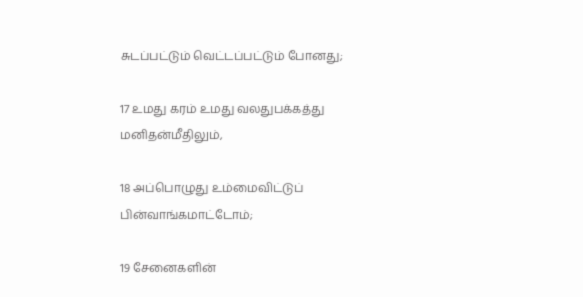சுடப்பட்டும் வெட்டப்பட்டும் போனது;

17 உமது கரம் உமது வலதுபக்கத்து மனிதன்மீதிலும்,

18 அப்பொழுது உம்மைவிட்டுப் பின்வாங்கமாட்டோம்;

19 சேனைகளின்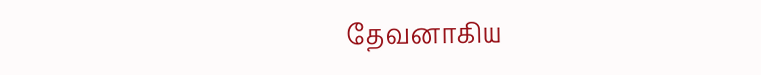தேவனாகிய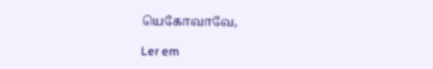யெகோவாவே,

Ler em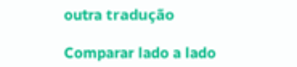outra tradução

Comparar lado a lado